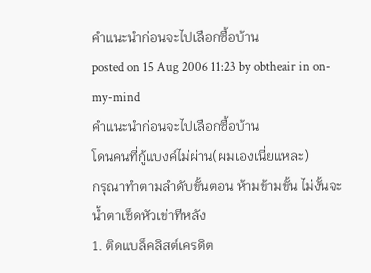คำแนะนำก่อนจะไปเลือกซื้อบ้าน
posted on 15 Aug 2006 11:23 by obtheair in on-my-mind
คำแนะนำก่อนจะไปเลือกซื้อบ้าน
โดนคนที่กู้แบงค์ไม่ผ่าน(ผมเองเนี่ยแหละ)
กรุณาทำตามลำดับขั้นตอน ห้ามข้ามขั้น ไม่งั้นจะน้ำตาเช็ดหัวเข่าทีหลัง
1. ติดแบล็คลิสต์เครดิต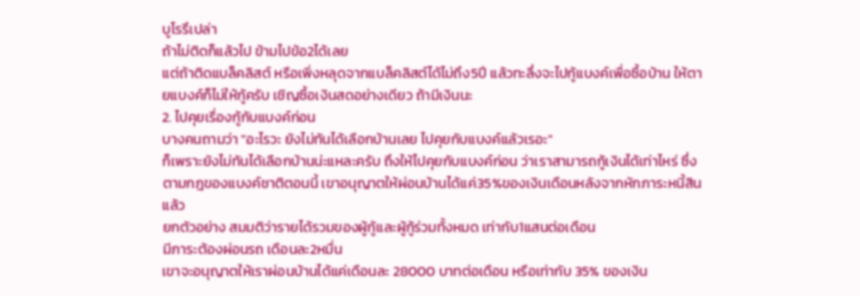บูโรรึเปล่า
ถ้าไม่ติดก็แล้วไป ข้ามไปข้อ2ได้เลย
แต่ถ้าติดแบล็คลิสต์ หรือเพิ่งหลุดจากแบล็คลิสต์ได้ไม่ถึง5ปี แล้วทะลึ่งจะไปกู้แบงค์เพื่อซื้อบ้าน ให้ตายแบงค์ก็ไม่ให้กู้ครับ เชิญซื้อเงินสดอย่างเดียว ถ้ามีเงินนะ
2. ไปคุยเรื่องกู้กับแบงค์ก่อน
บางคนถามว่า "อะไรวะ ยังไม่ทันได้เลือกบ้านเลย ไปคุยกับแบงค์แล้วเรอะ"
ก็เพราะยังไม่ทันได้เลือกบ้านน่ะแหละครับ ถึงให้ไปคุยกับแบงค์ก่อน ว่าเราสามารถกู้เงินได้เท่าไหร่ ซึ่งตามกฎของแบงค์ชาติตอนนี้ เขาอนุญาตให้ผ่อนบ้านได้แค่35%ของเงินเดือนหลังจากหักภาระหนี้สินแล้ว
ยกตัวอย่าง สมมติว่ารายได้รวมของผู้กู้และผู้กู้ร่วมทั้งหมด เท่ากับ1แสนต่อเดือน
มีภาระต้องผ่อนรถ เดือนละ2หมื่น
เขาจะอนุญาตให้เราผ่อนบ้านได้แค่เดือนละ 28000 บาทต่อเดือน หรือเท่ากับ 35% ของเงิน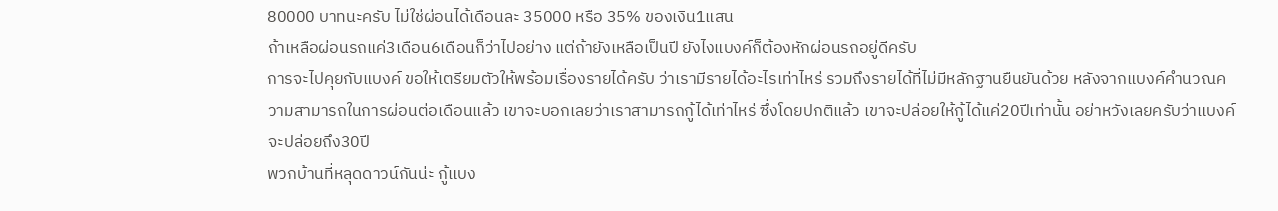80000 บาทนะครับ ไม่ใช่ผ่อนได้เดือนละ 35000 หรือ 35% ของเงิน1แสน
ถ้าเหลือผ่อนรถแค่3เดือน6เดือนก็ว่าไปอย่าง แต่ถ้ายังเหลือเป็นปี ยังไงแบงค์ก็ต้องหักผ่อนรถอยู่ดีครับ
การจะไปคุยกับแบงค์ ขอให้เตรียมตัวให้พร้อมเรื่องรายได้ครับ ว่าเรามีรายได้อะไรเท่าไหร่ รวมถึงรายได้ที่ไม่มีหลักฐานยืนยันด้วย หลังจากแบงค์คำนวณความสามารถในการผ่อนต่อเดือนแล้ว เขาจะบอกเลยว่าเราสามารถกู้ได้เท่าไหร่ ซึ่งโดยปกติแล้ว เขาจะปล่อยให้กู้ได้แค่20ปีเท่านั้น อย่าหวังเลยครับว่าแบงค์จะปล่อยถึง30ปี
พวกบ้านที่หลุดดาวน์กันน่ะ กู้แบง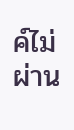ค์ไม่ผ่าน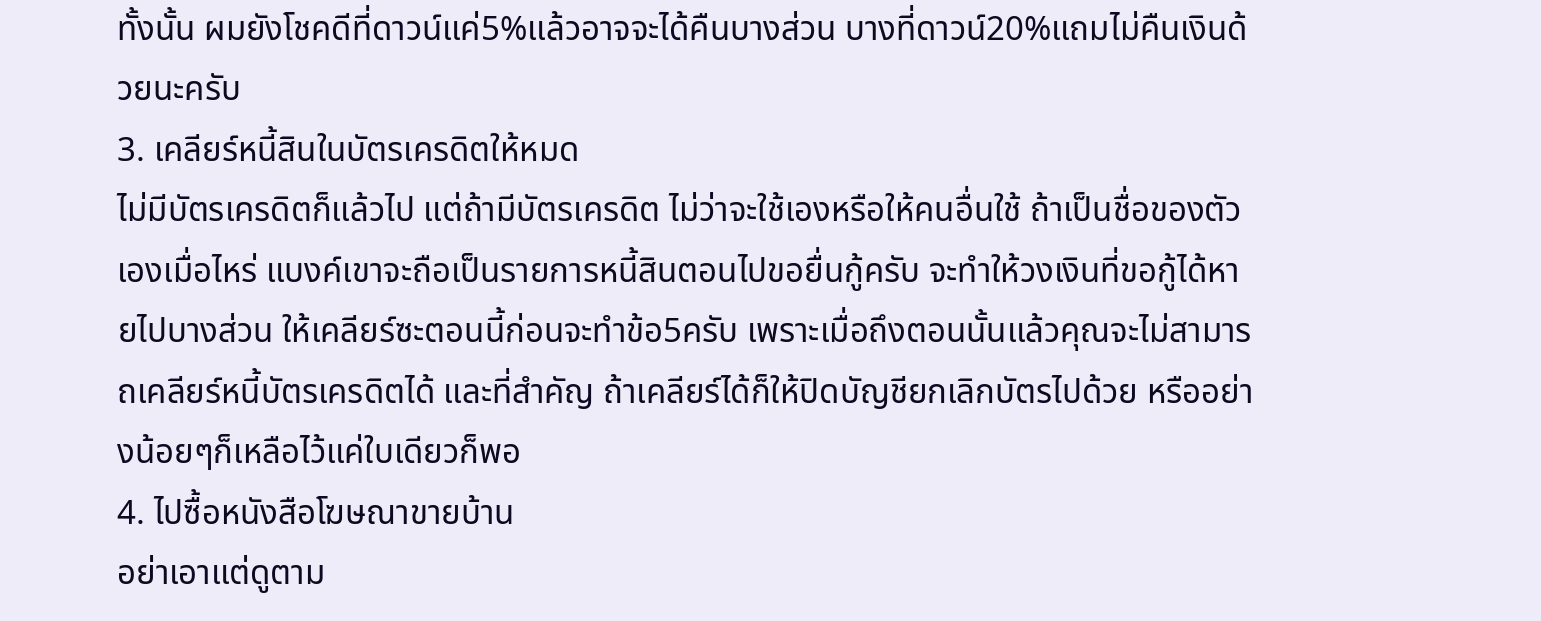ทั้งนั้น ผมยังโชคดีที่ดาวน์แค่5%แล้วอาจจะได้คืนบางส่วน บางที่ดาวน์20%แถมไม่คืนเงินด้วยนะครับ
3. เคลียร์หนี้สินในบัตรเครดิตให้หมด
ไม่มีบัตรเครดิตก็แล้วไป แต่ถ้ามีบัตรเครดิต ไม่ว่าจะใช้เองหรือให้คนอื่นใช้ ถ้าเป็นชื่อของตัวเองเมื่อไหร่ แบงค์เขาจะถือเป็นรายการหนี้สินตอนไปขอยื่นกู้ครับ จะทำให้วงเงินที่ขอกู้ได้หายไปบางส่วน ให้เคลียร์ซะตอนนี้ก่อนจะทำข้อ5ครับ เพราะเมื่อถึงตอนนั้นแล้วคุณจะไม่สามารถเคลียร์หนี้บัตรเครดิตได้ และที่สำคัญ ถ้าเคลียร์ได้ก็ให้ปิดบัญชียกเลิกบัตรไปด้วย หรืออย่างน้อยๆก็เหลือไว้แค่ใบเดียวก็พอ
4. ไปซื้อหนังสือโฆษณาขายบ้าน
อย่าเอาแต่ดูตาม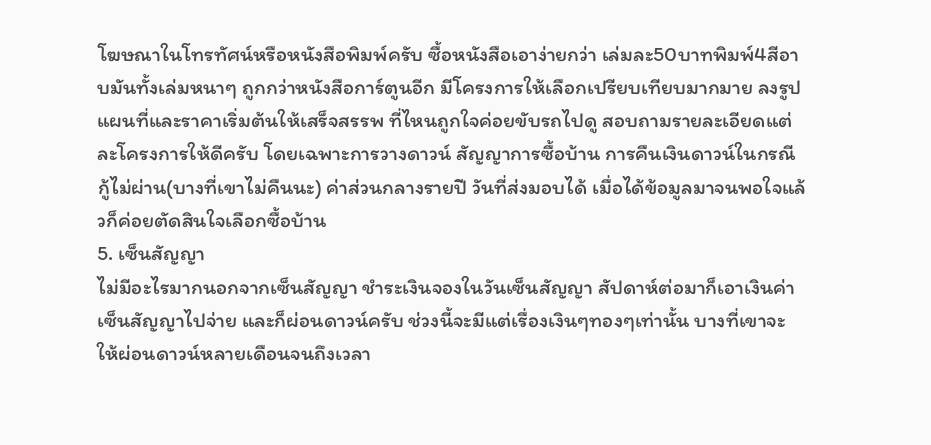โฆษณาในโทรทัศน์หรือหนังสือพิมพ์ครับ ซื้อหนังสือเอาง่ายกว่า เล่มละ50บาทพิมพ์4สีอาบมันทั้งเล่มหนาๆ ถูกกว่าหนังสือการ์ตูนอีก มีโครงการให้เลือกเปรียบเทียบมากมาย ลงรูป แผนที่และราคาเริ่มต้นให้เสร็จสรรพ ที่ไหนถูกใจค่อยขับรถไปดู สอบถามรายละเอียดแต่ละโครงการให้ดีครับ โดยเฉพาะการวางดาวน์ สัญญาการซื้อบ้าน การคืนเงินดาวน์ในกรณีกู้ไม่ผ่าน(บางที่เขาไม่คืนนะ) ค่าส่วนกลางรายปี วันที่ส่งมอบได้ เมื่อได้ข้อมูลมาจนพอใจแล้วก็ค่อยตัดสินใจเลือกซื้อบ้าน
5. เซ็นสัญญา
ไม่มีอะไรมากนอกจากเซ็นสัญญา ชำระเงินจองในวันเซ็นสัญญา สัปดาห์ต่อมาก็เอาเงินค่าเซ็นสัญญาไปจ่าย และก็ผ่อนดาวน์ครับ ช่วงนี้จะมีแต่เรื่องเงินๆทองๆเท่านั้น บางที่เขาจะให้ผ่อนดาวน์หลายเดือนจนถึงเวลา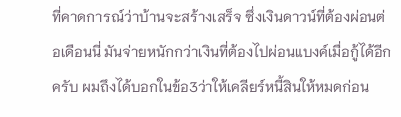ที่คาดการณ์ว่าบ้านจะสร้างเสร็จ ซึ่งเงินดาวน์ที่ต้องผ่อนต่อเดือนนี่ มันจ่ายหนักกว่าเงินที่ต้องไปผ่อนแบงค์เมื่อกู้ได้อีกครับ ผมถึงได้บอกในข้อ3ว่าให้เคลียร์หนี้สินให้หมดก่อน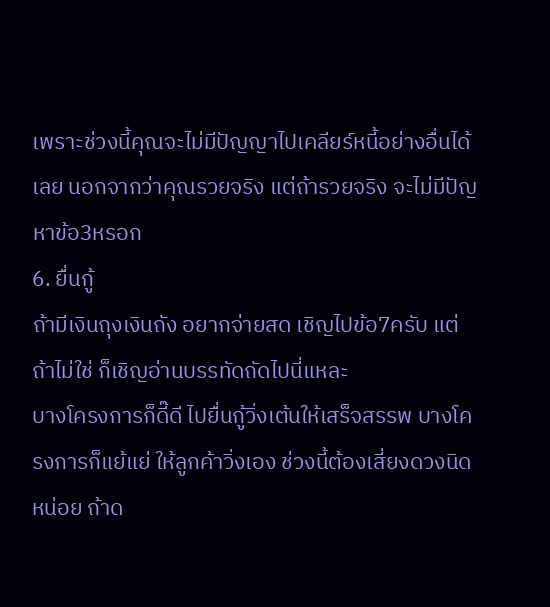เพราะช่วงนี้คุณจะไม่มีปัญญาไปเคลียร์หนี้อย่างอื่นได้เลย นอกจากว่าคุณรวยจริง แต่ถ้ารวยจริง จะไม่มีปัญหาข้อ3หรอก
6. ยื่นกู้
ถ้ามีเงินถุงเงินถัง อยากจ่ายสด เชิญไปข้อ7ครับ แต่ถ้าไม่ใช่ ก็เชิญอ่านบรรทัดถัดไปนี่แหละ
บางโครงการก็ดี๊ดี ไปยื่นกู้วิ่งเต้นให้เสร็จสรรพ บางโครงการก็แย้แย่ ให้ลูกค้าวิ่งเอง ช่วงนี้ต้องเสี่ยงดวงนิดหน่อย ถ้าด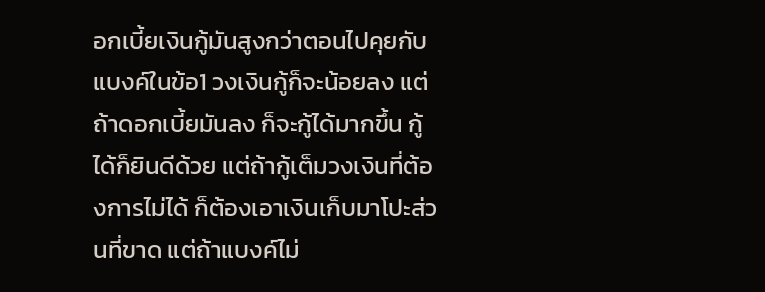อกเบี้ยเงินกู้มันสูงกว่าตอนไปคุยกับแบงค์ในข้อ1 วงเงินกู้ก็จะน้อยลง แต่ถ้าดอกเบี้ยมันลง ก็จะกู้ได้มากขึ้น กู้ได้ก็ยินดีด้วย แต่ถ้ากู้เต็มวงเงินที่ต้องการไม่ได้ ก็ต้องเอาเงินเก็บมาโปะส่วนที่ขาด แต่ถ้าแบงค์ไม่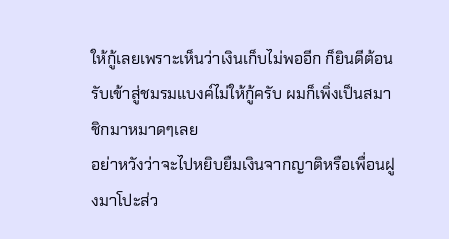ให้กู้เลยเพราะเห็นว่าเงินเก็บไม่พออีก ก็ยินดีต้อนรับเข้าสู่ชมรมแบงค์ไม่ให้กู้ครับ ผมก็เพิ่งเป็นสมาชิกมาหมาดๆเลย
อย่าหวังว่าจะไปหยิบยืมเงินจากญาติหรือเพื่อนฝูงมาโปะส่ว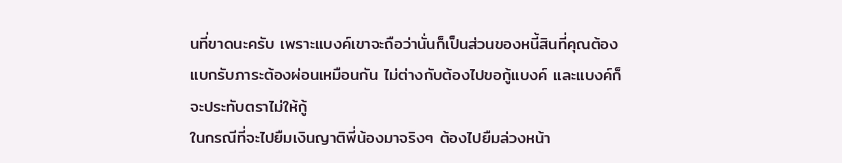นที่ขาดนะครับ เพราะแบงค์เขาจะถือว่านั่นก็เป็นส่วนของหนี้สินที่คุณต้องแบกรับภาระต้องผ่อนเหมือนกัน ไม่ต่างกับต้องไปขอกู้แบงค์ และแบงค์ก็จะประทับตราไม่ให้กู้
ในกรณีที่จะไปยืมเงินญาติพี่น้องมาจริงๆ ต้องไปยืมล่วงหน้า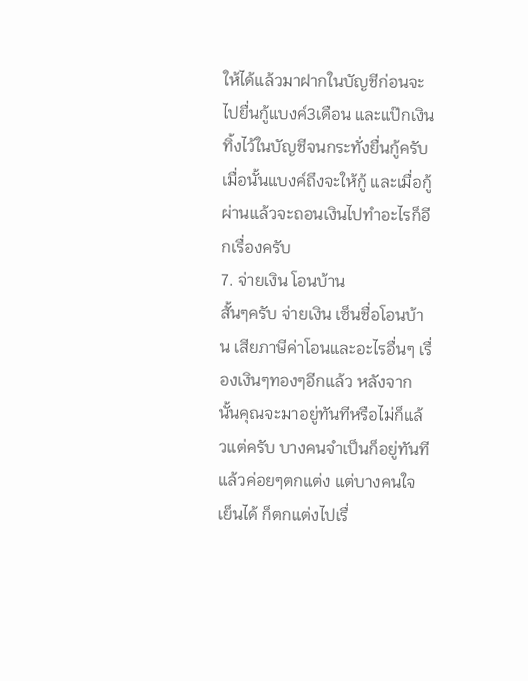ให้ได้แล้วมาฝากในบัญชีก่อนจะไปยื่นกู้แบงค์3เดือน และแป๊กเงินทิ้งไว้ในบัญชีจนกระทั่งยื่นกู้ครับ เมื่อนั้นแบงค์ถึงจะให้กู้ และเมื่อกู้ผ่านแล้วจะถอนเงินไปทำอะไรก็อีกเรื่องครับ
7. จ่ายเงิน โอนบ้าน
สั้นๆครับ จ่ายเงิน เซ็นชื่อโอนบ้าน เสียภาษีค่าโอนและอะไรอื่นๆ เรื่องเงินๆทองๆอีกแล้ว หลังจากนั้นคุณจะมาอยู่ทันทีหรือไม่ก็แล้วแต่ครับ บางคนจำเป็นก็อยู่ทันที แล้วค่อยๆตกแต่ง แต่บางคนใจเย็นได้ ก็ตกแต่งไปเรื่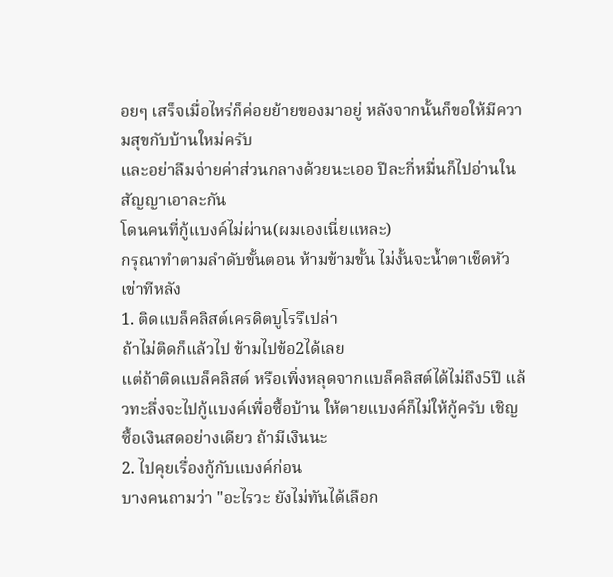อยๆ เสร็จเมื่อไหร่ก็ค่อยย้ายของมาอยู่ หลังจากนั้นก็ขอให้มีความสุขกับบ้านใหม่ครับ
และอย่าลืมจ่ายค่าส่วนกลางด้วยนะเออ ปีละกี่หมื่นก็ไปอ่านในสัญญาเอาละกัน
โดนคนที่กู้แบงค์ไม่ผ่าน(ผมเองเนี่ยแหละ)
กรุณาทำตามลำดับขั้นตอน ห้ามข้ามขั้น ไม่งั้นจะน้ำตาเช็ดหัวเข่าทีหลัง
1. ติดแบล็คลิสต์เครดิตบูโรรึเปล่า
ถ้าไม่ติดก็แล้วไป ข้ามไปข้อ2ได้เลย
แต่ถ้าติดแบล็คลิสต์ หรือเพิ่งหลุดจากแบล็คลิสต์ได้ไม่ถึง5ปี แล้วทะลึ่งจะไปกู้แบงค์เพื่อซื้อบ้าน ให้ตายแบงค์ก็ไม่ให้กู้ครับ เชิญซื้อเงินสดอย่างเดียว ถ้ามีเงินนะ
2. ไปคุยเรื่องกู้กับแบงค์ก่อน
บางคนถามว่า "อะไรวะ ยังไม่ทันได้เลือก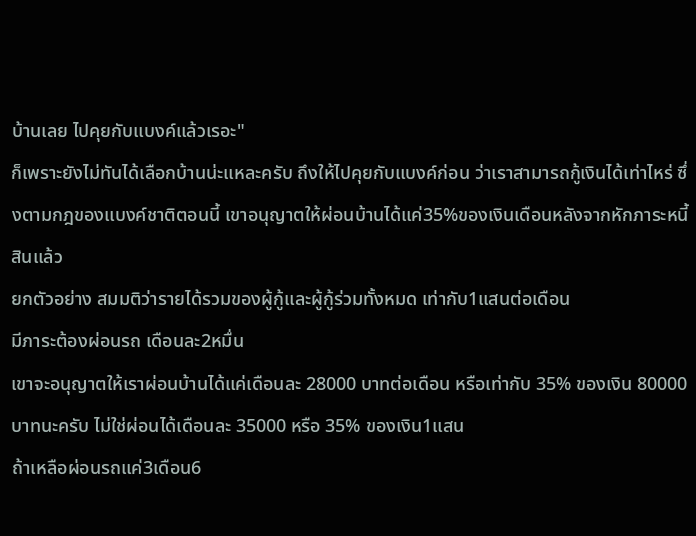บ้านเลย ไปคุยกับแบงค์แล้วเรอะ"
ก็เพราะยังไม่ทันได้เลือกบ้านน่ะแหละครับ ถึงให้ไปคุยกับแบงค์ก่อน ว่าเราสามารถกู้เงินได้เท่าไหร่ ซึ่งตามกฎของแบงค์ชาติตอนนี้ เขาอนุญาตให้ผ่อนบ้านได้แค่35%ของเงินเดือนหลังจากหักภาระหนี้สินแล้ว
ยกตัวอย่าง สมมติว่ารายได้รวมของผู้กู้และผู้กู้ร่วมทั้งหมด เท่ากับ1แสนต่อเดือน
มีภาระต้องผ่อนรถ เดือนละ2หมื่น
เขาจะอนุญาตให้เราผ่อนบ้านได้แค่เดือนละ 28000 บาทต่อเดือน หรือเท่ากับ 35% ของเงิน 80000 บาทนะครับ ไม่ใช่ผ่อนได้เดือนละ 35000 หรือ 35% ของเงิน1แสน
ถ้าเหลือผ่อนรถแค่3เดือน6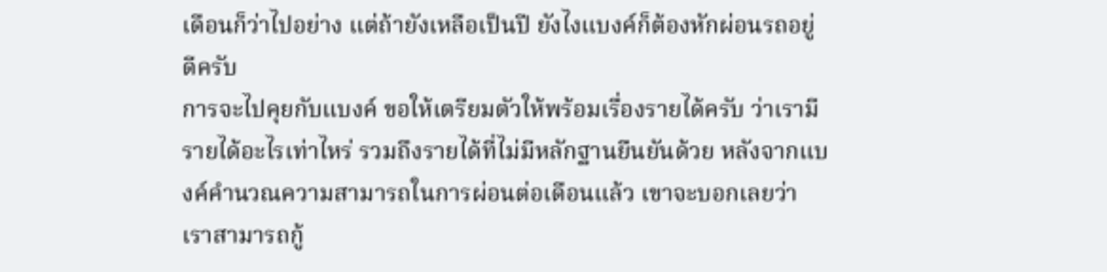เดือนก็ว่าไปอย่าง แต่ถ้ายังเหลือเป็นปี ยังไงแบงค์ก็ต้องหักผ่อนรถอยู่ดีครับ
การจะไปคุยกับแบงค์ ขอให้เตรียมตัวให้พร้อมเรื่องรายได้ครับ ว่าเรามีรายได้อะไรเท่าไหร่ รวมถึงรายได้ที่ไม่มีหลักฐานยืนยันด้วย หลังจากแบงค์คำนวณความสามารถในการผ่อนต่อเดือนแล้ว เขาจะบอกเลยว่าเราสามารถกู้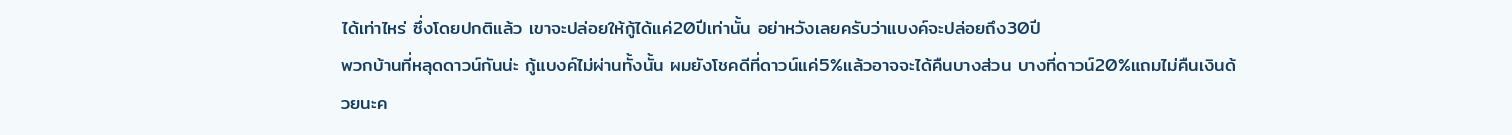ได้เท่าไหร่ ซึ่งโดยปกติแล้ว เขาจะปล่อยให้กู้ได้แค่20ปีเท่านั้น อย่าหวังเลยครับว่าแบงค์จะปล่อยถึง30ปี
พวกบ้านที่หลุดดาวน์กันน่ะ กู้แบงค์ไม่ผ่านทั้งนั้น ผมยังโชคดีที่ดาวน์แค่5%แล้วอาจจะได้คืนบางส่วน บางที่ดาวน์20%แถมไม่คืนเงินด้วยนะค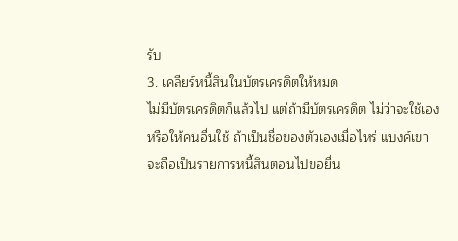รับ
3. เคลียร์หนี้สินในบัตรเครดิตให้หมด
ไม่มีบัตรเครดิตก็แล้วไป แต่ถ้ามีบัตรเครดิต ไม่ว่าจะใช้เองหรือให้คนอื่นใช้ ถ้าเป็นชื่อของตัวเองเมื่อไหร่ แบงค์เขาจะถือเป็นรายการหนี้สินตอนไปขอยื่น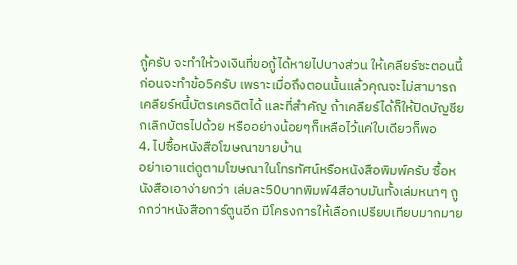กู้ครับ จะทำให้วงเงินที่ขอกู้ได้หายไปบางส่วน ให้เคลียร์ซะตอนนี้ก่อนจะทำข้อ5ครับ เพราะเมื่อถึงตอนนั้นแล้วคุณจะไม่สามารถเคลียร์หนี้บัตรเครดิตได้ และที่สำคัญ ถ้าเคลียร์ได้ก็ให้ปิดบัญชียกเลิกบัตรไปด้วย หรืออย่างน้อยๆก็เหลือไว้แค่ใบเดียวก็พอ
4. ไปซื้อหนังสือโฆษณาขายบ้าน
อย่าเอาแต่ดูตามโฆษณาในโทรทัศน์หรือหนังสือพิมพ์ครับ ซื้อหนังสือเอาง่ายกว่า เล่มละ50บาทพิมพ์4สีอาบมันทั้งเล่มหนาๆ ถูกกว่าหนังสือการ์ตูนอีก มีโครงการให้เลือกเปรียบเทียบมากมาย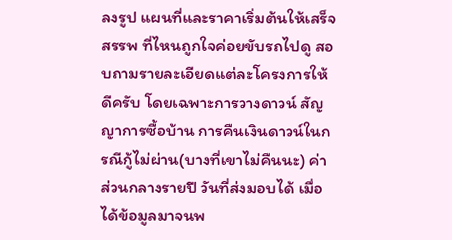ลงรูป แผนที่และราคาเริ่มต้นให้เสร็จสรรพ ที่ไหนถูกใจค่อยขับรถไปดู สอบถามรายละเอียดแต่ละโครงการให้ดีครับ โดยเฉพาะการวางดาวน์ สัญญาการซื้อบ้าน การคืนเงินดาวน์ในกรณีกู้ไม่ผ่าน(บางที่เขาไม่คืนนะ) ค่าส่วนกลางรายปี วันที่ส่งมอบได้ เมื่อได้ข้อมูลมาจนพ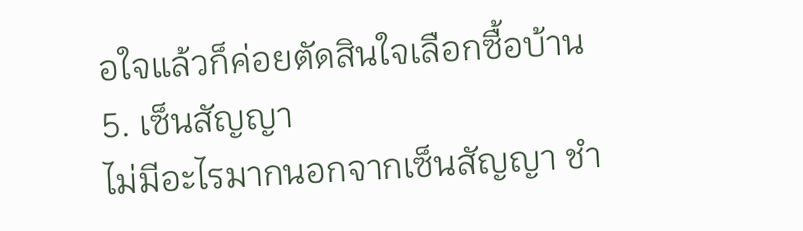อใจแล้วก็ค่อยตัดสินใจเลือกซื้อบ้าน
5. เซ็นสัญญา
ไม่มีอะไรมากนอกจากเซ็นสัญญา ชำ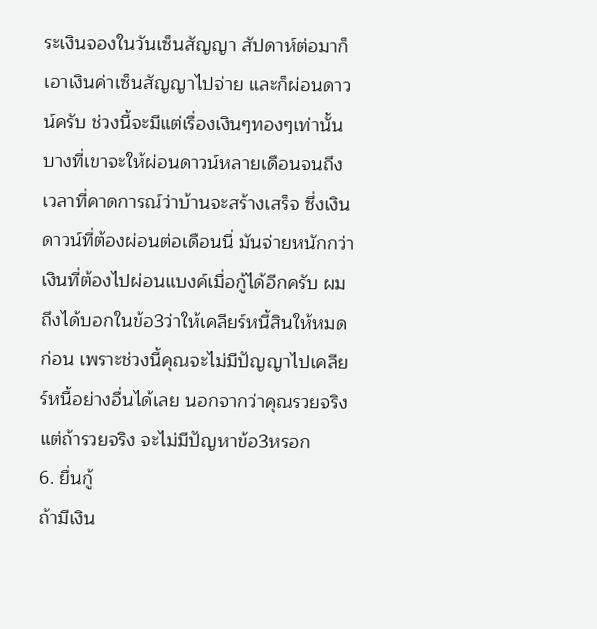ระเงินจองในวันเซ็นสัญญา สัปดาห์ต่อมาก็เอาเงินค่าเซ็นสัญญาไปจ่าย และก็ผ่อนดาวน์ครับ ช่วงนี้จะมีแต่เรื่องเงินๆทองๆเท่านั้น บางที่เขาจะให้ผ่อนดาวน์หลายเดือนจนถึงเวลาที่คาดการณ์ว่าบ้านจะสร้างเสร็จ ซึ่งเงินดาวน์ที่ต้องผ่อนต่อเดือนนี่ มันจ่ายหนักกว่าเงินที่ต้องไปผ่อนแบงค์เมื่อกู้ได้อีกครับ ผมถึงได้บอกในข้อ3ว่าให้เคลียร์หนี้สินให้หมดก่อน เพราะช่วงนี้คุณจะไม่มีปัญญาไปเคลียร์หนี้อย่างอื่นได้เลย นอกจากว่าคุณรวยจริง แต่ถ้ารวยจริง จะไม่มีปัญหาข้อ3หรอก
6. ยื่นกู้
ถ้ามีเงิน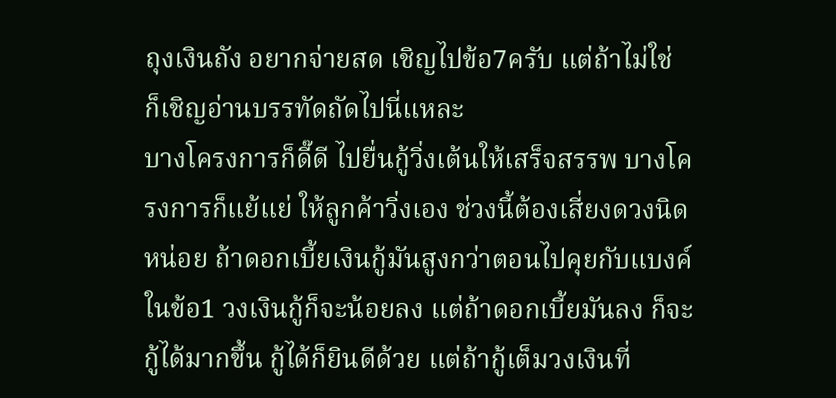ถุงเงินถัง อยากจ่ายสด เชิญไปข้อ7ครับ แต่ถ้าไม่ใช่ ก็เชิญอ่านบรรทัดถัดไปนี่แหละ
บางโครงการก็ดี๊ดี ไปยื่นกู้วิ่งเต้นให้เสร็จสรรพ บางโครงการก็แย้แย่ ให้ลูกค้าวิ่งเอง ช่วงนี้ต้องเสี่ยงดวงนิดหน่อย ถ้าดอกเบี้ยเงินกู้มันสูงกว่าตอนไปคุยกับแบงค์ในข้อ1 วงเงินกู้ก็จะน้อยลง แต่ถ้าดอกเบี้ยมันลง ก็จะกู้ได้มากขึ้น กู้ได้ก็ยินดีด้วย แต่ถ้ากู้เต็มวงเงินที่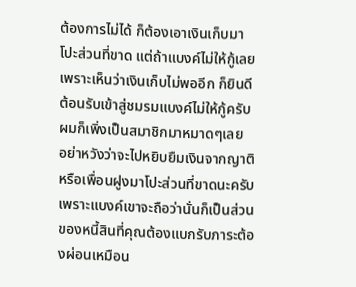ต้องการไม่ได้ ก็ต้องเอาเงินเก็บมาโปะส่วนที่ขาด แต่ถ้าแบงค์ไม่ให้กู้เลยเพราะเห็นว่าเงินเก็บไม่พออีก ก็ยินดีต้อนรับเข้าสู่ชมรมแบงค์ไม่ให้กู้ครับ ผมก็เพิ่งเป็นสมาชิกมาหมาดๆเลย
อย่าหวังว่าจะไปหยิบยืมเงินจากญาติหรือเพื่อนฝูงมาโปะส่วนที่ขาดนะครับ เพราะแบงค์เขาจะถือว่านั่นก็เป็นส่วนของหนี้สินที่คุณต้องแบกรับภาระต้องผ่อนเหมือน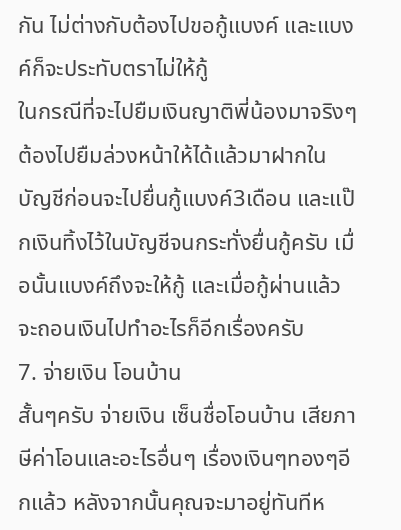กัน ไม่ต่างกับต้องไปขอกู้แบงค์ และแบงค์ก็จะประทับตราไม่ให้กู้
ในกรณีที่จะไปยืมเงินญาติพี่น้องมาจริงๆ ต้องไปยืมล่วงหน้าให้ได้แล้วมาฝากในบัญชีก่อนจะไปยื่นกู้แบงค์3เดือน และแป๊กเงินทิ้งไว้ในบัญชีจนกระทั่งยื่นกู้ครับ เมื่อนั้นแบงค์ถึงจะให้กู้ และเมื่อกู้ผ่านแล้วจะถอนเงินไปทำอะไรก็อีกเรื่องครับ
7. จ่ายเงิน โอนบ้าน
สั้นๆครับ จ่ายเงิน เซ็นชื่อโอนบ้าน เสียภาษีค่าโอนและอะไรอื่นๆ เรื่องเงินๆทองๆอีกแล้ว หลังจากนั้นคุณจะมาอยู่ทันทีห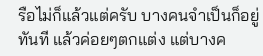รือไม่ก็แล้วแต่ครับ บางคนจำเป็นก็อยู่ทันที แล้วค่อยๆตกแต่ง แต่บางค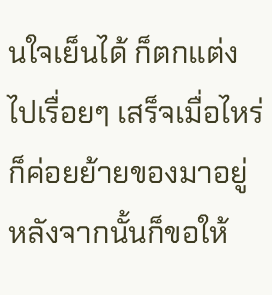นใจเย็นได้ ก็ตกแต่งไปเรื่อยๆ เสร็จเมื่อไหร่ก็ค่อยย้ายของมาอยู่ หลังจากนั้นก็ขอให้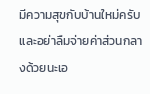มีความสุขกับบ้านใหม่ครับ
และอย่าลืมจ่ายค่าส่วนกลางด้วยนะเอ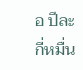อ ปีละกี่หมื่น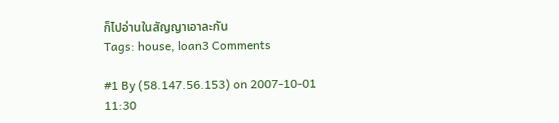ก็ไปอ่านในสัญญาเอาละกัน
Tags: house, loan3 Comments

#1 By (58.147.56.153) on 2007-10-01 11:30